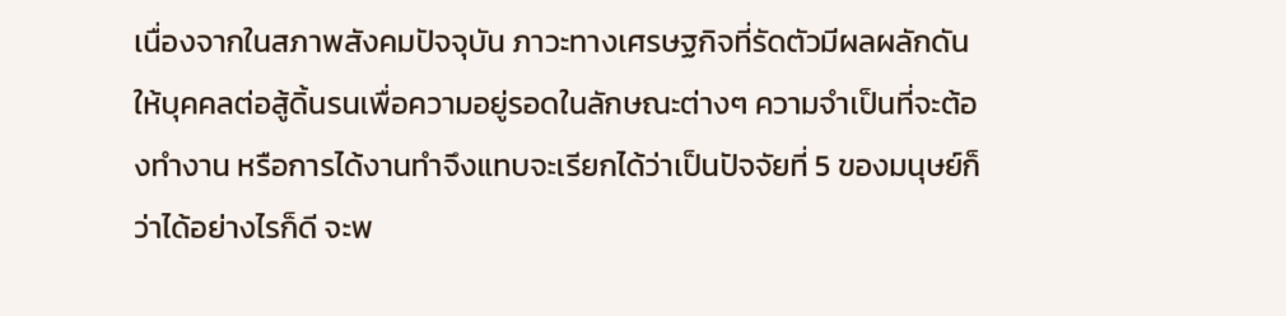เนื่องจากในสภาพสังคมปัจจุบัน ภาวะทางเศรษฐกิจที่รัดตัวมีผลผลักดันให้บุคคลต่อสู้ดิ้นรนเพื่อความอยู่รอดในลักษณะต่างๆ ความจำเป็นที่จะต้องทำงาน หรือการได้งานทำจึงแทบจะเรียกได้ว่าเป็นปัจจัยที่ 5 ของมนุษย์ก็ว่าได้อย่างไรก็ดี จะพ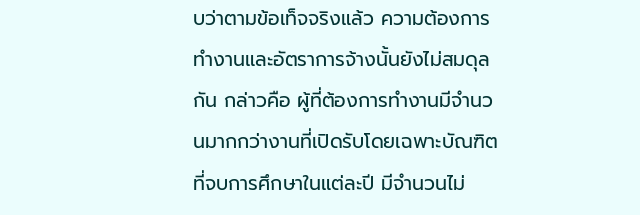บว่าตามข้อเท็จจริงแล้ว ความต้องการทำงานและอัตราการจ้างนั้นยังไม่สมดุลกัน กล่าวคือ ผู้ที่ต้องการทำงานมีจำนวนมากกว่างานที่เปิดรับโดยเฉพาะบัณฑิตที่จบการศึกษาในแต่ละปี มีจำนวนไม่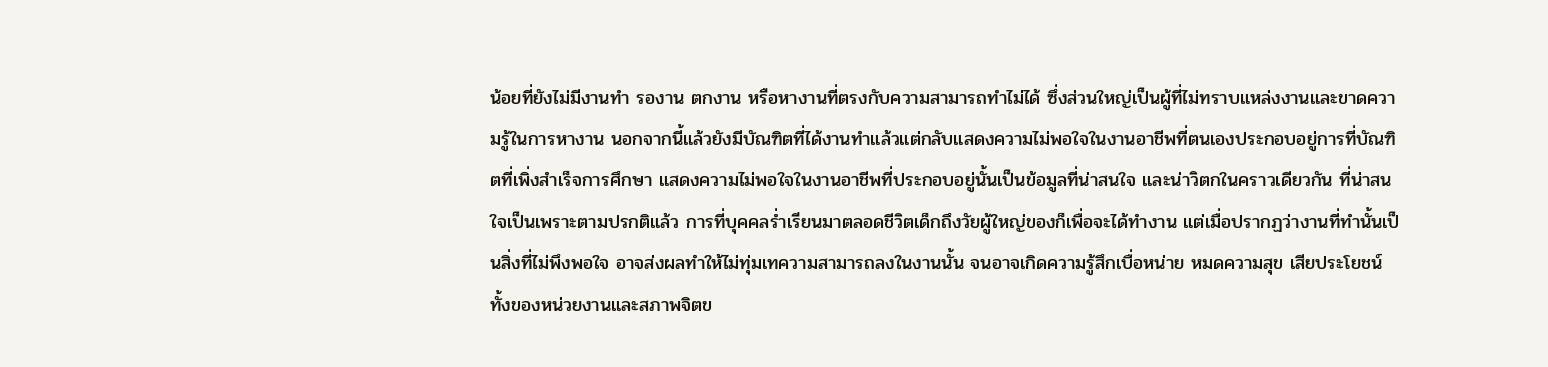น้อยที่ยังไม่มีงานทำ รองาน ตกงาน หรือหางานที่ตรงกับความสามารถทำไม่ได้ ซึ่งส่วนใหญ่เป็นผู้ที่ไม่ทราบแหล่งงานและขาดความรู้ในการหางาน นอกจากนี้แล้วยังมีบัณฑิตที่ได้งานทำแล้วแต่กลับแสดงความไม่พอใจในงานอาชีพที่ตนเองประกอบอยู่การที่บัณฑิตที่เพิ่งสำเร็จการศึกษา แสดงความไม่พอใจในงานอาชีพที่ประกอบอยู่นั้นเป็นข้อมูลที่น่าสนใจ และน่าวิตกในคราวเดียวกัน ที่น่าสนใจเป็นเพราะตามปรกติแล้ว การที่บุคคลร่ำเรียนมาตลอดชีวิตเด็กถึงวัยผู้ใหญ่ของก็เพื่อจะได้ทำงาน แต่เมื่อปรากฏว่างานที่ทำนั้นเป็นสิ่งที่ไม่พึงพอใจ อาจส่งผลทำให้ไม่ทุ่มเทความสามารถลงในงานนั้น จนอาจเกิดความรู้สึกเบื่อหน่าย หมดความสุข เสียประโยชน์ทั้งของหน่วยงานและสภาพจิตข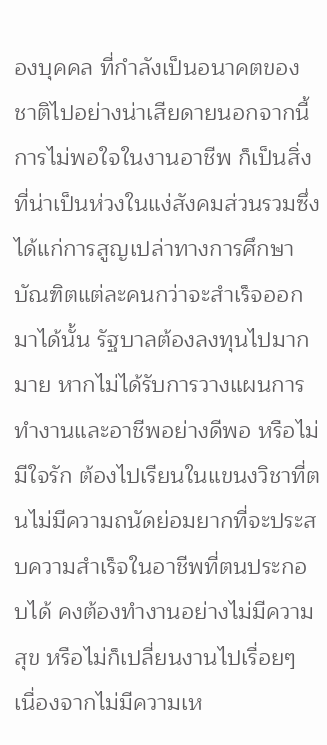องบุคคล ที่กำลังเป็นอนาคตของชาติไปอย่างน่าเสียดายนอกจากนี้ การไม่พอใจในงานอาชีพ ก็เป็นสิ่งที่น่าเป็นห่วงในแง่สังคมส่วนรวมซึ่งได้แก่การสูญเปล่าทางการศึกษา บัณฑิตแต่ละคนกว่าจะสำเร็จออกมาได้นั้น รัฐบาลต้องลงทุนไปมากมาย หากไม่ได้รับการวางแผนการทำงานและอาชีพอย่างดีพอ หรือไม่มีใจรัก ต้องไปเรียนในแขนงวิชาที่ตนไม่มีความถนัดย่อมยากที่จะประสบความสำเร็จในอาชีพที่ตนประกอบได้ คงต้องทำงานอย่างไม่มีความสุข หรือไม่ก็เปลี่ยนงานไปเรื่อยๆ เนื่องจากไม่มีความเห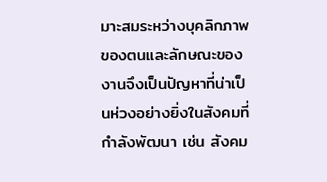มาะสมระหว่างบุคลิกภาพของตนและลักษณะของงานจึงเป็นปัญหาที่น่าเป็นห่วงอย่างยิ่งในสังคมที่กำลังพัฒนา เช่น สังคม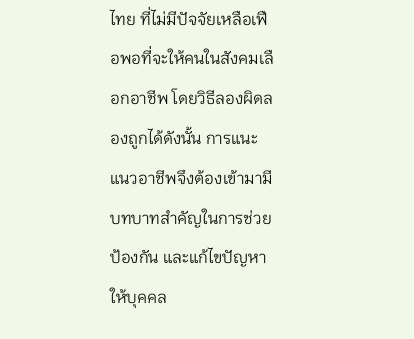ไทย ที่ไม่มีปัจจัยเหลือเฟือพอที่จะให้คนในสังคมเลือกอาชีพ โดยวิธีลองผิดลองถูกได้ดังนั้น การแนะแนวอาชีพจึงต้องเข้ามามีบทบาทสำคัญในการช่วยป้องกัน และแก้ไขปัญหา ให้บุคคล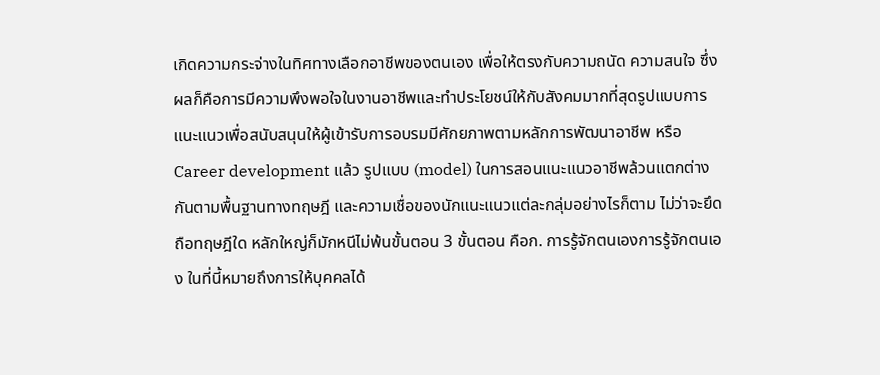เกิดความกระจ่างในทิศทางเลือกอาชีพของตนเอง เพื่อให้ตรงกับความถนัด ความสนใจ ซึ่งผลก็คือการมีความพึงพอใจในงานอาชีพและทำประโยชน์ให้กับสังคมมากที่สุดรูปแบบการแนะแนวเพื่อสนับสนุนให้ผู้เข้ารับการอบรมมีศักยภาพตามหลักการพัฒนาอาชีพ หรือ Career development แล้ว รูปแบบ (model) ในการสอนแนะแนวอาชีพล้วนแตกต่างกันตามพื้นฐานทางทฤษฎี และความเชื่อของนักแนะแนวแต่ละกลุ่มอย่างไรก็ตาม ไม่ว่าจะยึดถือทฤษฎีใด หลักใหญ่ก็มักหนีไม่พ้นขั้นตอน 3 ขั้นตอน คือก. การรู้จักตนเองการรู้จักตนเอง ในที่นี้หมายถึงการให้บุคคลได้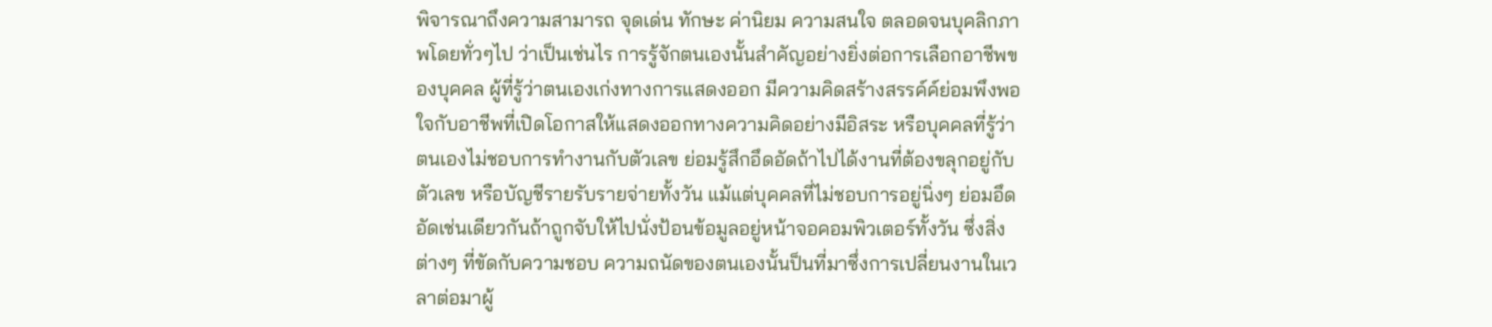พิจารณาถึงความสามารถ จุดเด่น ทักษะ ค่านิยม ความสนใจ ตลอดจนบุคลิกภาพโดยทั่วๆไป ว่าเป็นเช่นไร การรู้จักตนเองนั้นสำคัญอย่างยิ่งต่อการเลือกอาชีพของบุคคล ผู้ที่รู้ว่าตนเองเก่งทางการแสดงออก มีความคิดสร้างสรรค์ค์ย่อมพึงพอใจกับอาชีพที่เปิดโอกาสให้แสดงออกทางความคิดอย่างมีอิสระ หรือบุคคลที่รู้ว่าตนเองไม่ชอบการทำงานกับตัวเลข ย่อมรู้สึกอึดอัดถ้าไปได้งานที่ต้องขลุกอยู่กับตัวเลข หรือบัญชีรายรับรายจ่ายทั้งวัน แม้แต่บุคคลที่ไม่ชอบการอยู่นิ่งๆ ย่อมอึดอัดเช่นเดียวกันถ้าถูกจับให้ไปนั่งป้อนข้อมูลอยู่หน้าจอคอมพิวเตอร์ทั้งวัน ซึ่งสิ่งต่างๆ ที่ขัดกับความชอบ ความถนัดของตนเองนั้นป็นที่มาซึ่งการเปลี่ยนงานในเวลาต่อมาผู้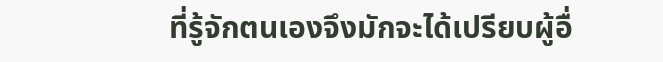ที่รู้จักตนเองจึงมักจะได้เปรียบผู้อื่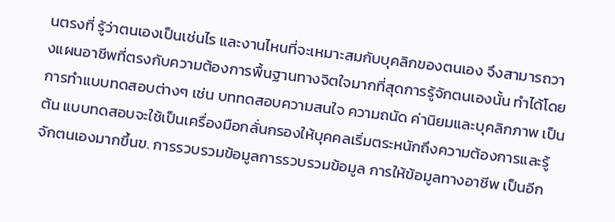นตรงที่ รู้ว่าตนเองเป็นเช่นไร และงานไหนที่จะเหมาะสมกับบุคลิกของตนเอง จึงสามารถวางแผนอาชีพที่ตรงกับความต้องการพื้นฐานทางจิตใจมากที่สุดการรู้จักตนเองนั้น ทำได้โดยการทำแบบทดสอบต่างๆ เช่น บททดสอบความสนใจ ความถนัด ค่านิยมและบุคลิกภาพ เป็นต้น แบบทดสอบจะใช้เป็นเครื่องมือกลั่นกรองให้บุคคลเริ่มตระหนักถึงความต้องการและรู้จักตนเองมากขึ้นข. การรวบรวมข้อมูลการรวบรวมข้อมูล การให้ข้อมูลทางอาชีพ เป็นอีก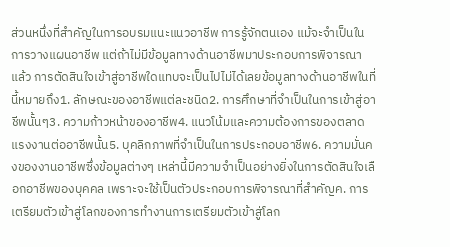ส่วนหนึ่งที่สำคัญในการอบรมแนะแนวอาชีพ การรู้จักตนเอง แม้จะจำเป็นในการวางแผนอาชีพ แต่ถ้าไม่มีข้อมูลทางด้านอาชีพมาประกอบการพิจารณาแล้ว การตัดสินใจเข้าสู่อาชีพใดแทบจะเป็นไปไม่ได้เลยข้อมูลทางด้านอาชีพในที่นี้หมายถึง1. ลักษณะของอาชีพแต่ละชนิด2. การศึกษาที่จำเป็นในการเข้าสู่อาชีพนั้นๆ3. ความก้าวหน้าของอาชีพ4. แนวโน้มและความต้องการของตลาดแรงงานต่ออาชีพนั้น5. บุคลิกภาพที่จำเป็นในการประกอบอาชีพ6. ความมั่นคงของงานอาชีพซึ่งข้อมูลต่างๆ เหล่านี้มีความจำเป็นอย่างยิ่งในการตัดสินใจเลือกอาชีพของบุคคล เพราะจะใช้เป็นตัวประกอบการพิจารณาที่สำคัญค. การเตรียมตัวเข้าสู่โลกของการทำงานการเตรียมตัวเข้าสู่โลก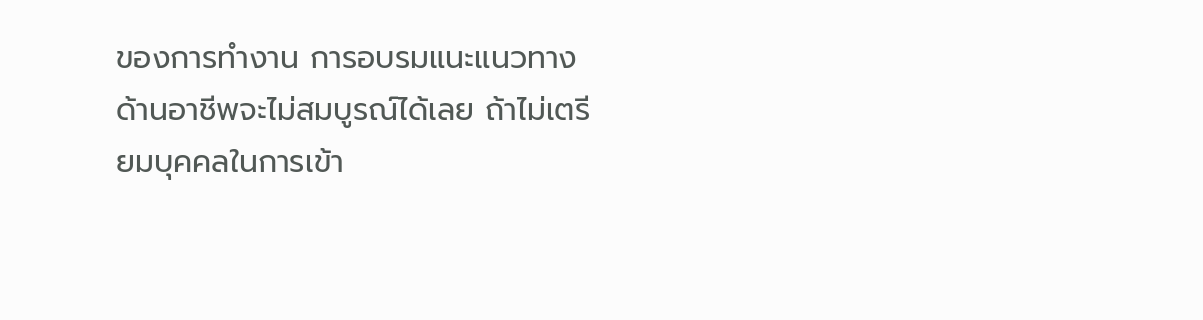ของการทำงาน การอบรมแนะแนวทางด้านอาชีพจะไม่สมบูรณ์ได้เลย ถ้าไม่เตรียมบุคคลในการเข้า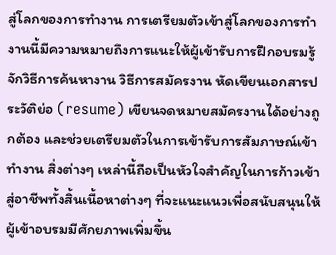สู่โลกของการทำงาน การเตรียมตัวเข้าสู่โลกของการทำงานนี้มีความหมายถึงการแนะให้ผู้เข้ารับการฝึกอบรมรู้จักวิธีการค้นหางาน วิธีการสมัครงาน หัดเขียนเอกสารประวัติย่อ (resume) เขียนจดหมายสมัครงานได้อย่างถูกต้อง และช่วยเตรียมตัวในการเข้ารับการสัมภาษณ์เข้าทำงาน สิ่งต่างๆ เหล่านี้ถือเป็นหัวใจสำคัญในการก้าวเข้าสู่อาชีพทั้งสิ้นเนื้อหาต่างๆ ที่จะแนะแนวเพื่อสนับสนุนให้ผู้เข้าอบรมมีศักยภาพเพิ่มขึ้น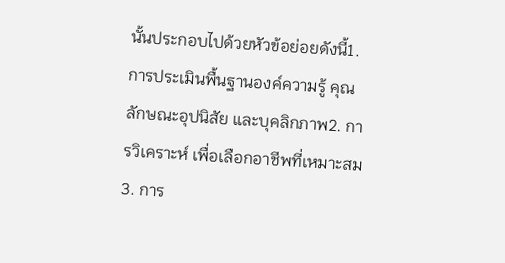นั้นประกอบไปด้วยหัวข้อย่อยดังนี้1. การประเมินพื้นฐานองค์ความรู้ คุณลักษณะอุปนิสัย และบุคลิกภาพ2. การวิเคราะห์ เพื่อเลือกอาชีพที่เหมาะสม3. การ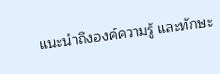แนะนำถึงองค์ความรู้ และทักษะ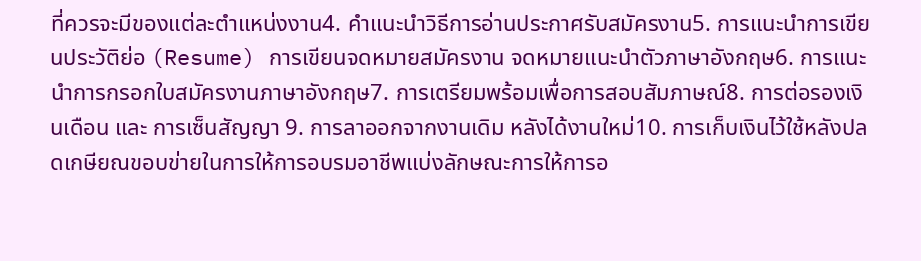ที่ควรจะมีของแต่ละตำแหน่งงาน4. คำแนะนำวิธีการอ่านประกาศรับสมัครงาน5. การแนะนำการเขียนประวัติย่อ (Resume) การเขียนจดหมายสมัครงาน จดหมายแนะนำตัวภาษาอังกฤษ6. การแนะนำการกรอกใบสมัครงานภาษาอังกฤษ7. การเตรียมพร้อมเพื่อการสอบสัมภาษณ์8. การต่อรองเงินเดือน และ การเซ็นสัญญา 9. การลาออกจากงานเดิม หลังได้งานใหม่10. การเก็บเงินไว้ใช้หลังปลดเกษียณขอบข่ายในการให้การอบรมอาชีพแบ่งลักษณะการให้การอ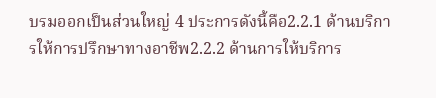บรมออกเป็นส่วนใหญ่ 4 ประการดังนี้คือ2.2.1 ด้านบริการให้การปรึกษาทางอาชีพ2.2.2 ด้านการให้บริการ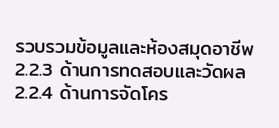รวบรวมข้อมูลและห้องสมุดอาชีพ2.2.3 ด้านการทดสอบและวัดผล2.2.4 ด้านการจัดโคร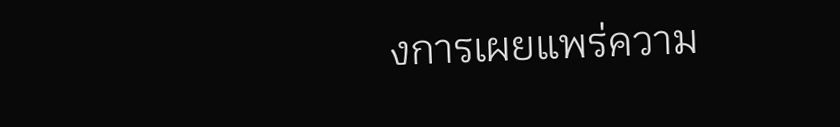งการเผยแพร่ความ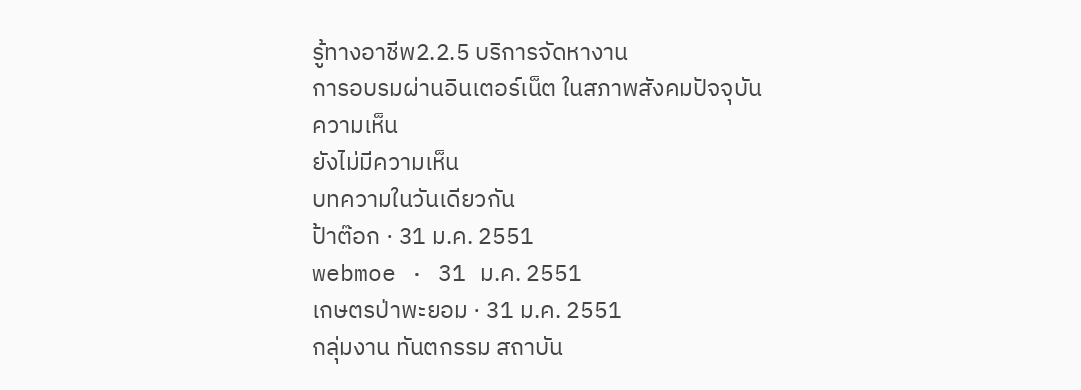รู้ทางอาชีพ2.2.5 บริการจัดหางาน
การอบรมผ่านอินเตอร์เน็ต ในสภาพสังคมปัจจุบัน
ความเห็น
ยังไม่มีความเห็น
บทความในวันเดียวกัน
ป้าต๊อก · 31 ม.ค. 2551
webmoe · 31 ม.ค. 2551
เกษตรป่าพะยอม · 31 ม.ค. 2551
กลุ่มงาน ทันตกรรม สถาบัน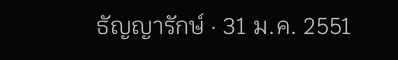ธัญญารักษ์ · 31 ม.ค. 2551